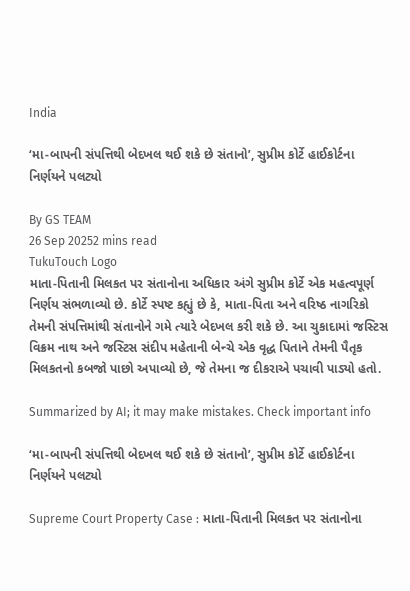India

‘મા-બાપની સંપત્તિથી બેદખલ થઈ શકે છે સંતાનો’, સુપ્રીમ કોર્ટે હાઈકોર્ટના નિર્ણયને પલટ્યો

By GS TEAM
26 Sep 20252 mins read
TukuTouch Logo
માતા-પિતાની મિલકત પર સંતાનોના અધિકાર અંગે સુપ્રીમ કોર્ટે એક મહત્વપૂર્ણ નિર્ણય સંભળાવ્યો છે. કોર્ટે સ્પષ્ટ કહ્યું છે કે, માતા-પિતા અને વરિષ્ઠ નાગરિકો તેમની સંપત્તિમાંથી સંતાનોને ગમે ત્યારે બેદખલ કરી શકે છે. આ ચુકાદામાં જસ્ટિસ વિક્રમ નાથ અને જસ્ટિસ સંદીપ મહેતાની બેન્ચે એક વૃદ્ધ પિતાને તેમની પૈતૃક મિલકતનો કબજો પાછો અપાવ્યો છે, જે તેમના જ દીકરાએ પચાવી પાડ્યો હતો.

Summarized by AI; it may make mistakes. Check important info

‘મા-બાપની સંપત્તિથી બેદખલ થઈ શકે છે સંતાનો’, સુપ્રીમ કોર્ટે હાઈકોર્ટના નિર્ણયને પલટ્યો

Supreme Court Property Case : માતા-પિતાની મિલકત પર સંતાનોના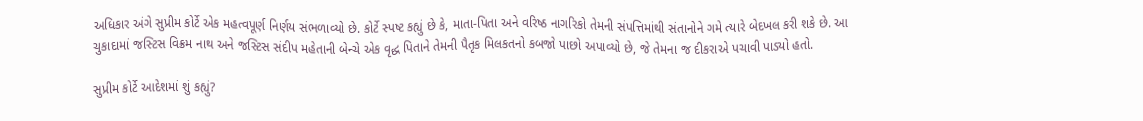અધિકાર અંગે સુપ્રીમ કોર્ટે એક મહત્વપૂર્ણ નિર્ણય સંભળાવ્યો છે. કોર્ટે સ્પષ્ટ કહ્યું છે કે, માતા-પિતા અને વરિષ્ઠ નાગરિકો તેમની સંપત્તિમાંથી સંતાનોને ગમે ત્યારે બેદખલ કરી શકે છે. આ ચુકાદામાં જસ્ટિસ વિક્રમ નાથ અને જસ્ટિસ સંદીપ મહેતાની બેન્ચે એક વૃદ્ધ પિતાને તેમની પૈતૃક મિલકતનો કબજો પાછો અપાવ્યો છે, જે તેમના જ દીકરાએ પચાવી પાડ્યો હતો.

સુપ્રીમ કોર્ટે આદેશમાં શું કહ્યું?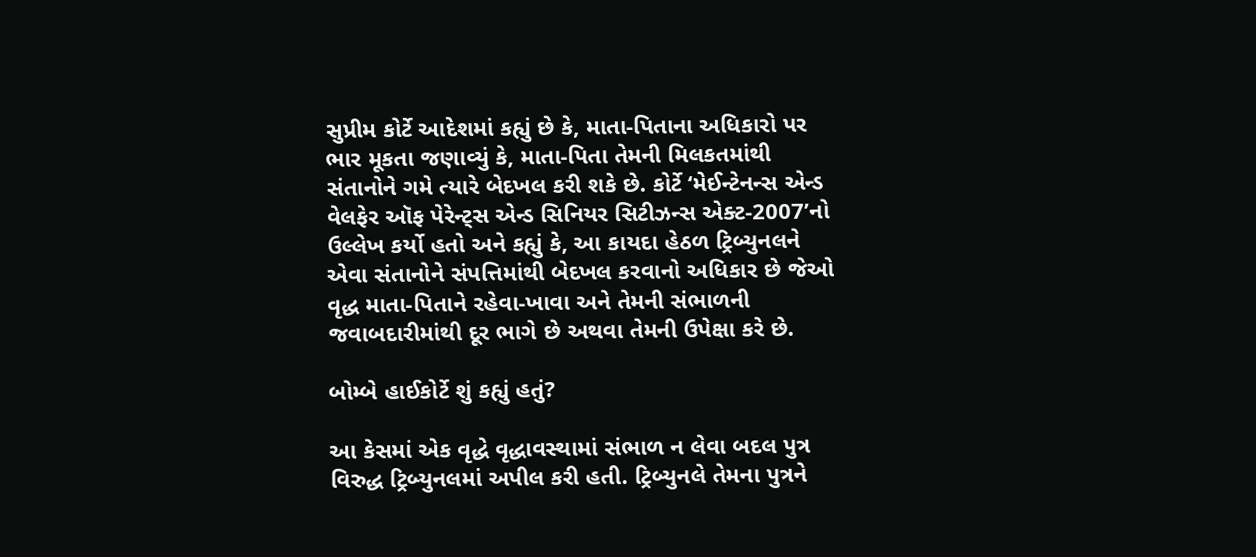સુપ્રીમ કોર્ટે આદેશમાં કહ્યું છે કે, માતા-પિતાના અધિકારો પર ભાર મૂકતા જણાવ્યું કે, માતા-પિતા તેમની મિલકતમાંથી સંતાનોને ગમે ત્યારે બેદખલ કરી શકે છે. કોર્ટે ‘મેઈન્ટેનન્સ એન્ડ વેલફેર ઑફ પેરેન્ટ્સ એન્ડ સિનિયર સિટીઝન્સ એક્ટ-2007’નો ઉલ્લેખ કર્યો હતો અને કહ્યું કે, આ કાયદા હેઠળ ટ્રિબ્યુનલને એવા સંતાનોને સંપત્તિમાંથી બેદખલ કરવાનો અધિકાર છે જેઓ વૃદ્ધ માતા-પિતાને રહેવા-ખાવા અને તેમની સંભાળની જવાબદારીમાંથી દૂર ભાગે છે અથવા તેમની ઉપેક્ષા કરે છે.

બોમ્બે હાઈકોર્ટે શું કહ્યું હતું?

આ કેસમાં એક વૃદ્ધે વૃદ્ધાવસ્થામાં સંભાળ ન લેવા બદલ પુત્ર વિરુદ્ધ ટ્રિબ્યુનલમાં અપીલ કરી હતી. ટ્રિબ્યુનલે તેમના પુત્રને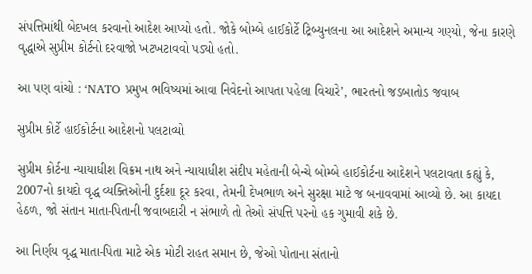સંપત્તિમાંથી બેદખલ કરવાનો આદેશ આપ્યો હતો. જોકે બોમ્બે હાઈકોર્ટે ટ્રિબ્યુનલના આ આદેશને અમાન્ય ગણ્યો, જેના કારણે વૃદ્ધાએ સુપ્રીમ કોર્ટનો દરવાજો ખટખટાવવો પડ્યો હતો.

આ પણ વાંચો : ‘NATO પ્રમુખ ભવિષ્યમાં આવા નિવેદનો આપતા પહેલા વિચારે’, ભારતનો જડબાતોડ જવાબ

સુપ્રીમ કોર્ટે હાઈકોર્ટના આદેશનો પલટાવ્યો

સુપ્રીમ કોર્ટના ન્યાયાધીશ વિક્રમ નાથ અને ન્યાયાધીશ સંદીપ મહેતાની બેન્ચે બોમ્બે હાઈકોર્ટના આદેશને પલટાવતા કહ્યું કે, 2007નો કાયદો વૃદ્ધ વ્યક્તિઓની દુર્દશા દૂર કરવા, તેમની દેખભાળ અને સુરક્ષા માટે જ બનાવવામાં આવ્યો છે. આ કાયદા હેઠળ, જો સંતાન માતા-પિતાની જવાબદારી ન સંભાળે તો તેઓ સંપત્તિ પરનો હક ગુમાવી શકે છે.

આ નિર્ણય વૃદ્ધ માતા-પિતા માટે એક મોટી રાહત સમાન છે, જેઓ પોતાના સંતાનો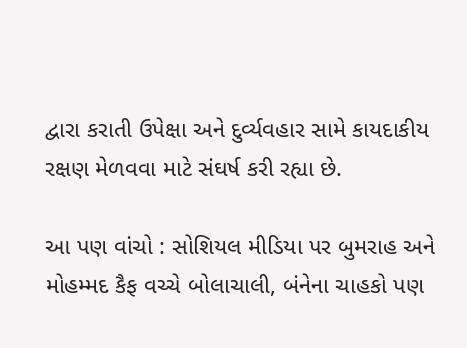દ્વારા કરાતી ઉપેક્ષા અને દુર્વ્યવહાર સામે કાયદાકીય રક્ષણ મેળવવા માટે સંઘર્ષ કરી રહ્યા છે.

આ પણ વાંચો : સોશિયલ મીડિયા પર બુમરાહ અને મોહમ્મદ કૈફ વચ્ચે બોલાચાલી, બંનેના ચાહકો પણ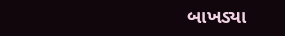બાખડ્યા